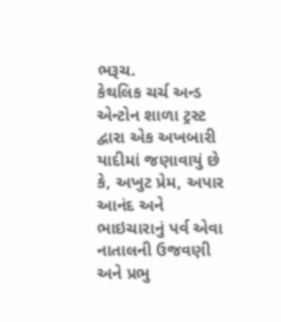ભરૂચ.
કેથલિક ચર્ચ અન્ડ એન્ટોન શાળા ટ્રસ્ટ દ્વારા એક અખબારી યાદીમાં જણાવાયું છે કે, અખુટ પ્રેમ, અપાર આનંદ અને ભાઇચારાનું પર્વ એવા નાતાલની ઉજવણી અને પ્રભુ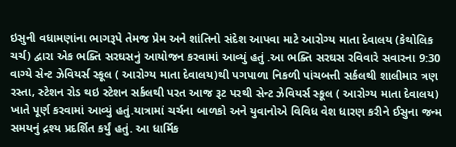ઇસુની વધામણાંના ભાગરૂપે તેમજ પ્રેમ અને શાંતિનો સંદેશ આપવા માટે આરોગ્ય માતા દેવાલય (કેથોલિક ચર્ચ) દ્વારા એક ભક્તિ સરઘસનું આયોજન કરવામાં આવ્યું હતું .આ ભક્તિ સરઘસ રવિવારે સવારના 9:30 વાગ્યે સેન્ટ ઝેવિયર્સ સ્કૂલ ( આરોગ્ય માતા દેવાલય)થી પગપાળા નિકળી પાંચબત્તી સર્કલથી શાલીમાર ત્રણ રસ્તા, સ્ટેશન રોડ થઇ સ્ટેશન સર્કલથી પરત આજ રૂટ પરથી સેન્ટ ઝેવિયર્સ સ્કૂલ ( આરોગ્ય માતા દેવાલય) ખાતે પૂર્ણ કરવામાં આવ્યું હતું.યાત્રામાં ચર્ચના બાળકો અને યુવાનોએ વિવિધ વેશ ધારણ કરીને ઈસુના જન્મ સમયનું દ્રશ્ય પ્રદર્શિત કર્યું હતું. આ ધાર્મિક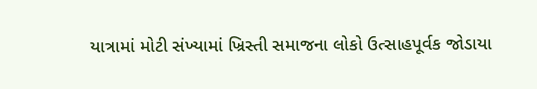યાત્રામાં મોટી સંખ્યામાં ખ્રિસ્તી સમાજના લોકો ઉત્સાહપૂર્વક જોડાયા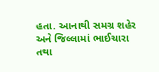હતા. આનાથી સમગ્ર શહેર અને જિલ્લામાં ભાઈચારા તથા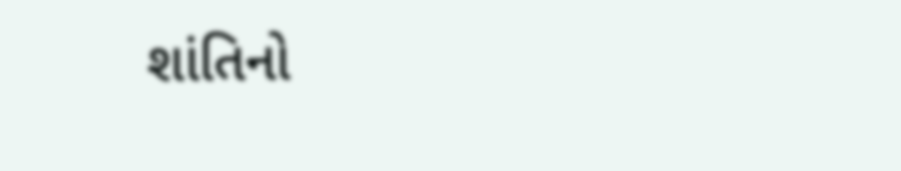શાંતિનો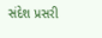સંદેશ પ્રસરી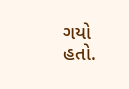ગયો હતો.